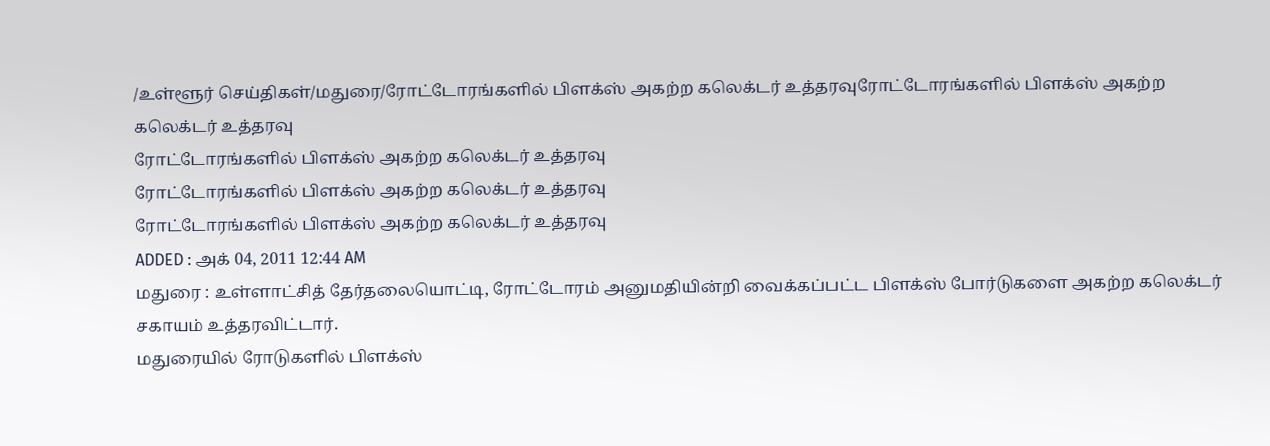/உள்ளூர் செய்திகள்/மதுரை/ரோட்டோரங்களில் பிளக்ஸ் அகற்ற கலெக்டர் உத்தரவுரோட்டோரங்களில் பிளக்ஸ் அகற்ற கலெக்டர் உத்தரவு
ரோட்டோரங்களில் பிளக்ஸ் அகற்ற கலெக்டர் உத்தரவு
ரோட்டோரங்களில் பிளக்ஸ் அகற்ற கலெக்டர் உத்தரவு
ரோட்டோரங்களில் பிளக்ஸ் அகற்ற கலெக்டர் உத்தரவு
ADDED : அக் 04, 2011 12:44 AM
மதுரை : உள்ளாட்சித் தேர்தலையொட்டி, ரோட்டோரம் அனுமதியின்றி வைக்கப்பட்ட பிளக்ஸ் போர்டுகளை அகற்ற கலெக்டர் சகாயம் உத்தரவிட்டார்.
மதுரையில் ரோடுகளில் பிளக்ஸ்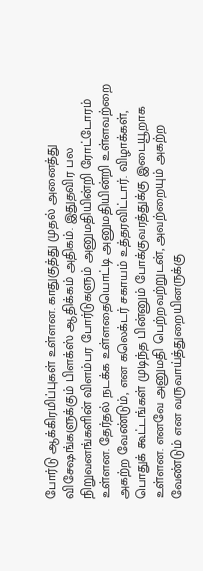போர்டு ஆக்கிரமிப்புகள் உள்ளன. காதுகுத்து முதல் அனைத்து விசேஷங்களுக்கும் பிளக்ஸ் ஆதிக்கம் அதிகம். இதுதவிர பல நிறுவனங்களின் விளம்பர போர்டுகளும் அனுமதியின்றி ரோட்டோரம் உள்ளன. தேர்தல் நடக்க உள்ளதையொட்டி அனுமதியின்றி உள்ளவற்றை அகற்ற வேண்டும், என கலெக்டர் சகாயம் உத்தரவிட்டார். விழாக்கள், பொதுக் கூட்டங்கள் முடிந்த பின்னும் போக்குவரத்துக்கு இடையூறாக உள்ளன. எனவே அனுமதி பெற்றவற்றுடன், அவற்றையும் அகற்ற வேண்டும் என வருவாய்த்துறையினருக்கு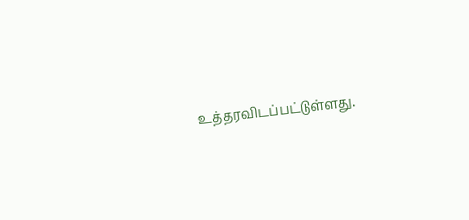உத்தரவிடப்பட்டுள்ளது.